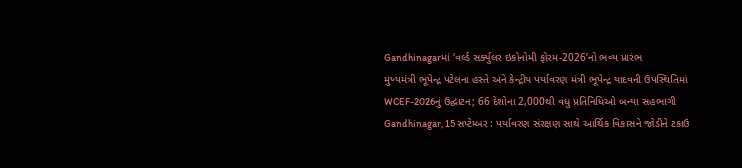Gandhinagarમાં ‘વર્લ્ડ સર્ક્યુલર ઇકોનોમી ફોરમ-2026’નો ભવ્ય પ્રારંભ
મુખ્યમંત્રી ભૂપેન્દ્ર પટેલના હસ્તે અને કેન્દ્રીય પર્યાવરણ મંત્રી ભૂપેન્દ્ર યાદવની ઉપસ્થિતિમાં WCEF-2026નું ઉદ્ઘાટન; 66 દેશોના 2,000થી વધુ પ્રતિનિધિઓ બન્યા સહભાગી
Gandhinagar, 15 સપ્ટેમ્બર : પર્યાવરણ સંરક્ષણ સાથે આર્થિક વિકાસને જોડીને ટકાઉ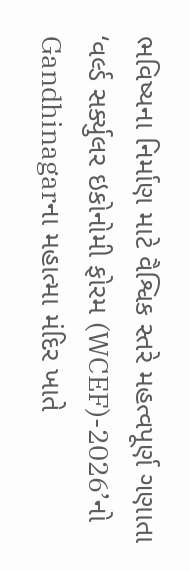ભવિષ્યના નિર્માણ માટે વૈશ્વિક સ્તરે મહત્વપૂર્ણ ગણાતા ‘વર્લ્ડ સર્ક્યુલર ઇકોનોમી ફોરમ (WCEF)-2026’નો Gandhinagarના મહાત્મા મંદિર ખાતે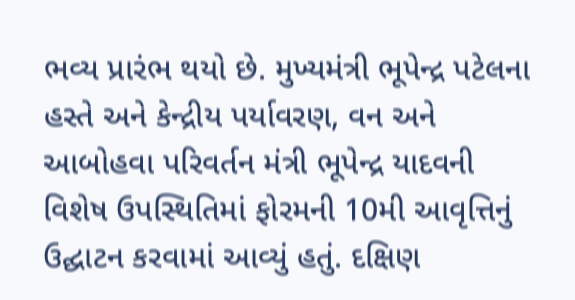ભવ્ય પ્રારંભ થયો છે. મુખ્યમંત્રી ભૂપેન્દ્ર પટેલના હસ્તે અને કેન્દ્રીય પર્યાવરણ, વન અને આબોહવા પરિવર્તન મંત્રી ભૂપેન્દ્ર યાદવની વિશેષ ઉપસ્થિતિમાં ફોરમની 10મી આવૃત્તિનું ઉદ્ઘાટન કરવામાં આવ્યું હતું. દક્ષિણ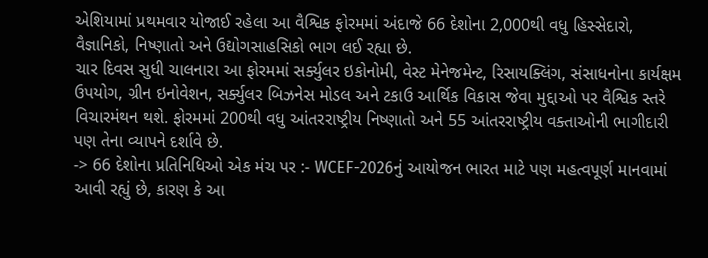એશિયામાં પ્રથમવાર યોજાઈ રહેલા આ વૈશ્વિક ફોરમમાં અંદાજે 66 દેશોના 2,000થી વધુ હિસ્સેદારો, વૈજ્ઞાનિકો, નિષ્ણાતો અને ઉદ્યોગસાહસિકો ભાગ લઈ રહ્યા છે.
ચાર દિવસ સુધી ચાલનારા આ ફોરમમાં સર્ક્યુલર ઇકોનોમી, વેસ્ટ મેનેજમેન્ટ, રિસાયક્લિંગ, સંસાધનોના કાર્યક્ષમ ઉપયોગ, ગ્રીન ઇનોવેશન, સર્ક્યુલર બિઝનેસ મોડલ અને ટકાઉ આર્થિક વિકાસ જેવા મુદ્દાઓ પર વૈશ્વિક સ્તરે વિચારમંથન થશે. ફોરમમાં 200થી વધુ આંતરરાષ્ટ્રીય નિષ્ણાતો અને 55 આંતરરાષ્ટ્રીય વક્તાઓની ભાગીદારી પણ તેના વ્યાપને દર્શાવે છે.
-> 66 દેશોના પ્રતિનિધિઓ એક મંચ પર :- WCEF-2026નું આયોજન ભારત માટે પણ મહત્વપૂર્ણ માનવામાં આવી રહ્યું છે, કારણ કે આ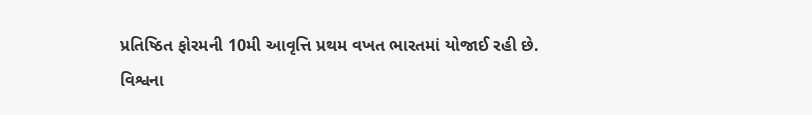પ્રતિષ્ઠિત ફોરમની 10મી આવૃત્તિ પ્રથમ વખત ભારતમાં યોજાઈ રહી છે. વિશ્વના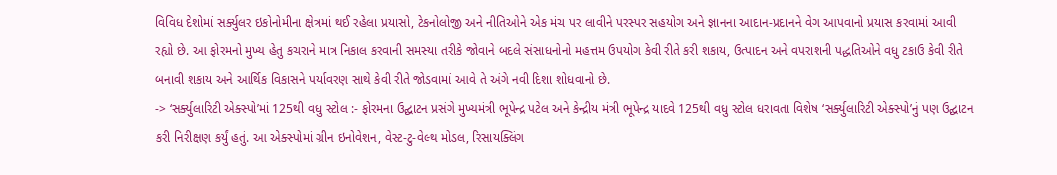વિવિધ દેશોમાં સર્ક્યુલર ઇકોનોમીના ક્ષેત્રમાં થઈ રહેલા પ્રયાસો, ટેકનોલોજી અને નીતિઓને એક મંચ પર લાવીને પરસ્પર સહયોગ અને જ્ઞાનના આદાન-પ્રદાનને વેગ આપવાનો પ્રયાસ કરવામાં આવી રહ્યો છે. આ ફોરમનો મુખ્ય હેતુ કચરાને માત્ર નિકાલ કરવાની સમસ્યા તરીકે જોવાને બદલે સંસાધનોનો મહત્તમ ઉપયોગ કેવી રીતે કરી શકાય, ઉત્પાદન અને વપરાશની પદ્ધતિઓને વધુ ટકાઉ કેવી રીતે બનાવી શકાય અને આર્થિક વિકાસને પર્યાવરણ સાથે કેવી રીતે જોડવામાં આવે તે અંગે નવી દિશા શોધવાનો છે.
-> ‘સર્ક્યુલારિટી એક્સ્પો’માં 125થી વધુ સ્ટોલ :- ફોરમના ઉદ્ઘાટન પ્રસંગે મુખ્યમંત્રી ભૂપેન્દ્ર પટેલ અને કેન્દ્રીય મંત્રી ભૂપેન્દ્ર યાદવે 125થી વધુ સ્ટોલ ધરાવતા વિશેષ ‘સર્ક્યુલારિટી એક્સ્પો’નું પણ ઉદ્ઘાટન કરી નિરીક્ષણ કર્યું હતું. આ એક્સ્પોમાં ગ્રીન ઇનોવેશન, વેસ્ટ-ટુ-વેલ્થ મોડલ, રિસાયક્લિંગ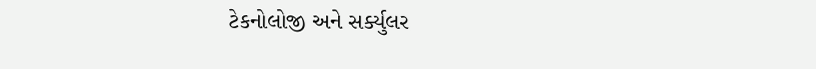ટેકનોલોજી અને સર્ક્યુલર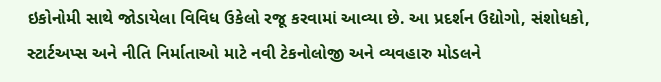ઇકોનોમી સાથે જોડાયેલા વિવિધ ઉકેલો રજૂ કરવામાં આવ્યા છે. આ પ્રદર્શન ઉદ્યોગો, સંશોધકો, સ્ટાર્ટઅપ્સ અને નીતિ નિર્માતાઓ માટે નવી ટેકનોલોજી અને વ્યવહારુ મોડલને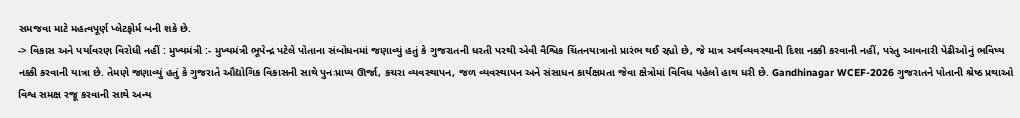સમજવા માટે મહત્વપૂર્ણ પ્લેટફોર્મ બની શકે છે.
-> વિકાસ અને પર્યાવરણ વિરોધી નહીં : મુખ્યમંત્રી :- મુખ્યમંત્રી ભૂપેન્દ્ર પટેલે પોતાના સંબોધનમાં જણાવ્યું હતું કે ગુજરાતની ધરતી પરથી એવી વૈશ્વિક ચિંતનયાત્રાનો પ્રારંભ થઈ રહ્યો છે, જે માત્ર અર્થવ્યવસ્થાની દિશા નક્કી કરવાની નહીં, પરંતુ આવનારી પેઢીઓનું ભવિષ્ય નક્કી કરવાની યાત્રા છે. તેમણે જણાવ્યું હતું કે ગુજરાતે ઔદ્યોગિક વિકાસની સાથે પુનઃપ્રાપ્ય ઊર્જા, કચરા વ્યવસ્થાપન, જળ વ્યવસ્થાપન અને સંસાધન કાર્યક્ષમતા જેવા ક્ષેત્રોમાં વિવિધ પહેલો હાથ ધરી છે. Gandhinagar WCEF-2026 ગુજરાતને પોતાની શ્રેષ્ઠ પ્રથાઓ વિશ્વ સમક્ષ રજૂ કરવાની સાથે અન્ય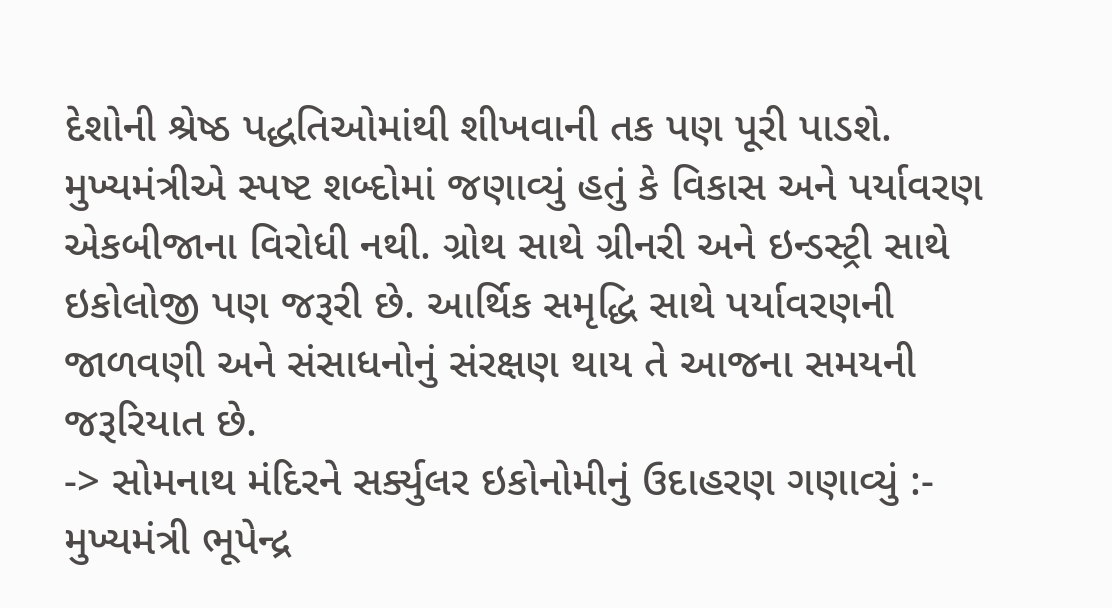દેશોની શ્રેષ્ઠ પદ્ધતિઓમાંથી શીખવાની તક પણ પૂરી પાડશે. મુખ્યમંત્રીએ સ્પષ્ટ શબ્દોમાં જણાવ્યું હતું કે વિકાસ અને પર્યાવરણ એકબીજાના વિરોધી નથી. ગ્રોથ સાથે ગ્રીનરી અને ઇન્ડસ્ટ્રી સાથે ઇકોલોજી પણ જરૂરી છે. આર્થિક સમૃદ્ધિ સાથે પર્યાવરણની જાળવણી અને સંસાધનોનું સંરક્ષણ થાય તે આજના સમયની જરૂરિયાત છે.
-> સોમનાથ મંદિરને સર્ક્યુલર ઇકોનોમીનું ઉદાહરણ ગણાવ્યું :- મુખ્યમંત્રી ભૂપેન્દ્ર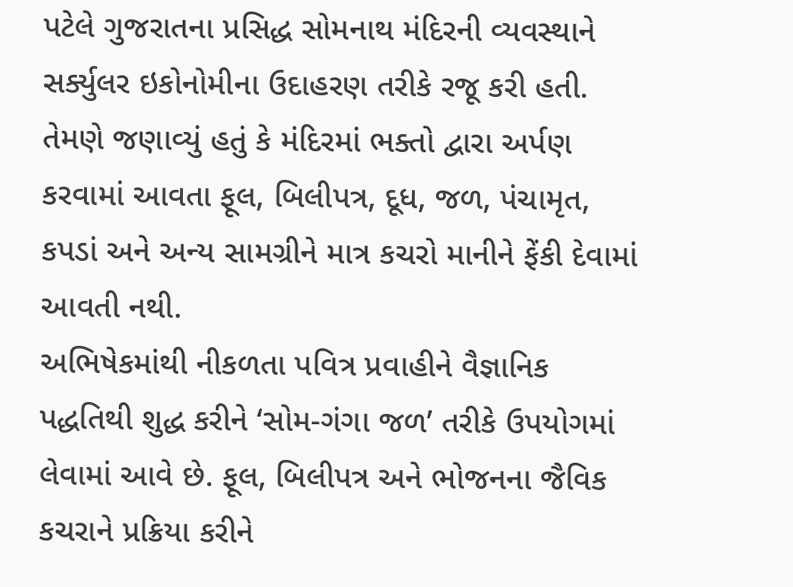પટેલે ગુજરાતના પ્રસિદ્ધ સોમનાથ મંદિરની વ્યવસ્થાને સર્ક્યુલર ઇકોનોમીના ઉદાહરણ તરીકે રજૂ કરી હતી. તેમણે જણાવ્યું હતું કે મંદિરમાં ભક્તો દ્વારા અર્પણ કરવામાં આવતા ફૂલ, બિલીપત્ર, દૂધ, જળ, પંચામૃત, કપડાં અને અન્ય સામગ્રીને માત્ર કચરો માનીને ફેંકી દેવામાં આવતી નથી.
અભિષેકમાંથી નીકળતા પવિત્ર પ્રવાહીને વૈજ્ઞાનિક પદ્ધતિથી શુદ્ધ કરીને ‘સોમ-ગંગા જળ’ તરીકે ઉપયોગમાં લેવામાં આવે છે. ફૂલ, બિલીપત્ર અને ભોજનના જૈવિક કચરાને પ્રક્રિયા કરીને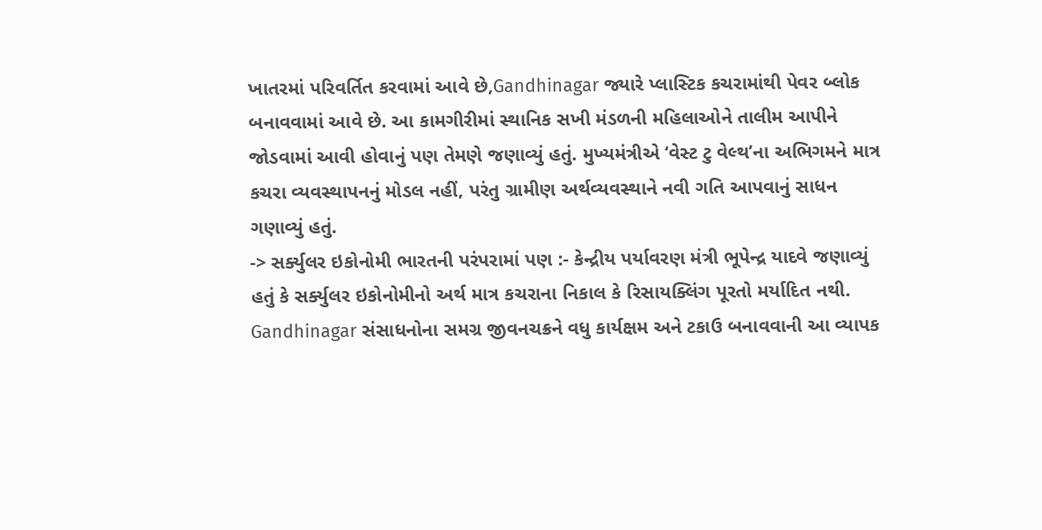ખાતરમાં પરિવર્તિત કરવામાં આવે છે,Gandhinagar જ્યારે પ્લાસ્ટિક કચરામાંથી પેવર બ્લોક બનાવવામાં આવે છે. આ કામગીરીમાં સ્થાનિક સખી મંડળની મહિલાઓને તાલીમ આપીને જોડવામાં આવી હોવાનું પણ તેમણે જણાવ્યું હતું. મુખ્યમંત્રીએ ‘વેસ્ટ ટુ વેલ્થ’ના અભિગમને માત્ર કચરા વ્યવસ્થાપનનું મોડલ નહીં, પરંતુ ગ્રામીણ અર્થવ્યવસ્થાને નવી ગતિ આપવાનું સાધન ગણાવ્યું હતું.
-> સર્ક્યુલર ઇકોનોમી ભારતની પરંપરામાં પણ :- કેન્દ્રીય પર્યાવરણ મંત્રી ભૂપેન્દ્ર યાદવે જણાવ્યું હતું કે સર્ક્યુલર ઇકોનોમીનો અર્થ માત્ર કચરાના નિકાલ કે રિસાયક્લિંગ પૂરતો મર્યાદિત નથી. Gandhinagar સંસાધનોના સમગ્ર જીવનચક્રને વધુ કાર્યક્ષમ અને ટકાઉ બનાવવાની આ વ્યાપક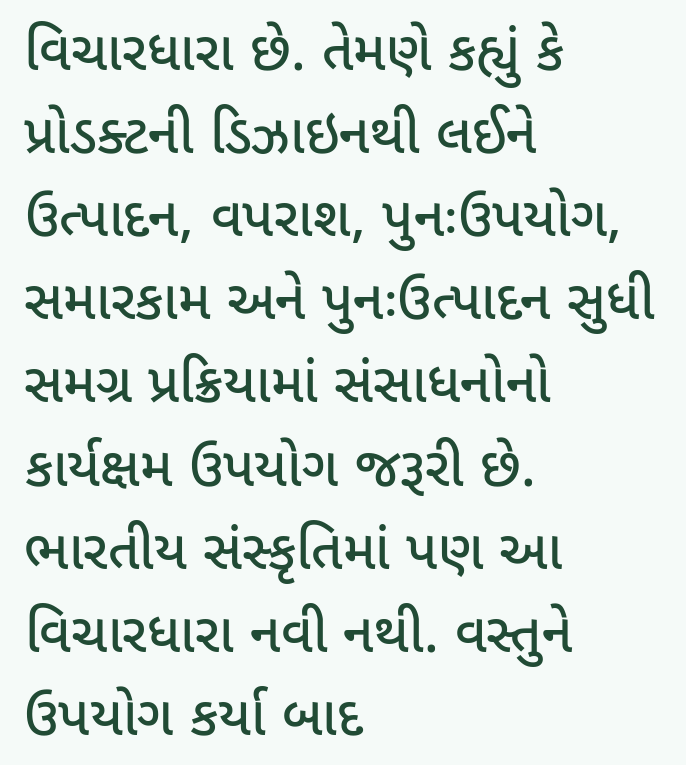વિચારધારા છે. તેમણે કહ્યું કે પ્રોડક્ટની ડિઝાઇનથી લઈને ઉત્પાદન, વપરાશ, પુનઃઉપયોગ, સમારકામ અને પુનઃઉત્પાદન સુધી સમગ્ર પ્રક્રિયામાં સંસાધનોનો કાર્યક્ષમ ઉપયોગ જરૂરી છે.
ભારતીય સંસ્કૃતિમાં પણ આ વિચારધારા નવી નથી. વસ્તુને ઉપયોગ કર્યા બાદ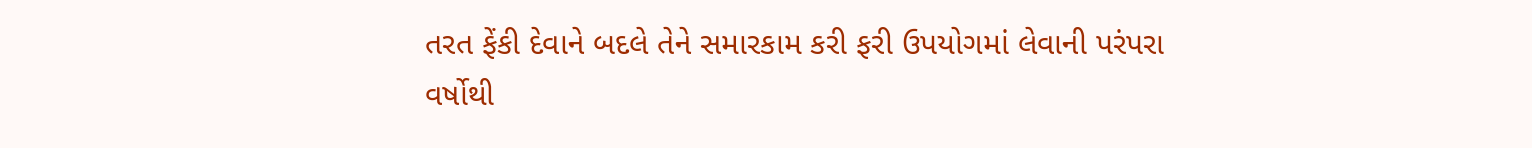તરત ફેંકી દેવાને બદલે તેને સમારકામ કરી ફરી ઉપયોગમાં લેવાની પરંપરા વર્ષોથી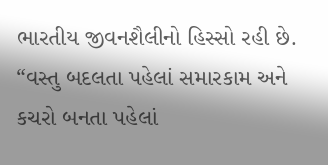ભારતીય જીવનશૈલીનો હિસ્સો રહી છે. “વસ્તુ બદલતા પહેલાં સમારકામ અને કચરો બનતા પહેલાં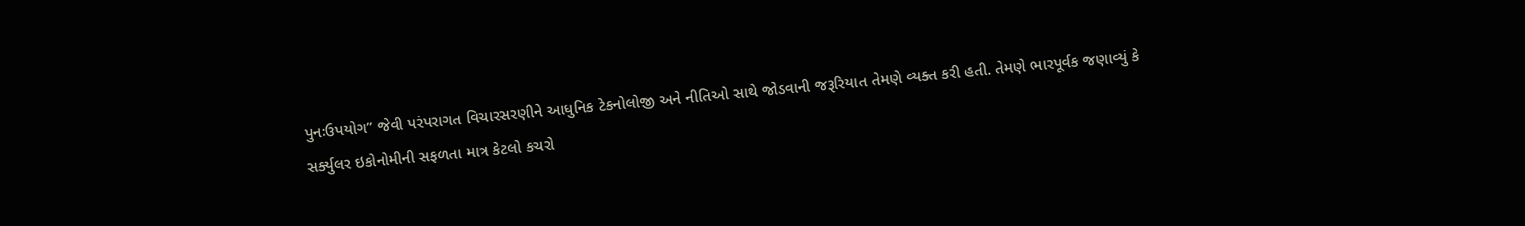પુનઃઉપયોગ” જેવી પરંપરાગત વિચારસરણીને આધુનિક ટેકનોલોજી અને નીતિઓ સાથે જોડવાની જરૂરિયાત તેમણે વ્યક્ત કરી હતી. તેમણે ભારપૂર્વક જણાવ્યું કે સર્ક્યુલર ઇકોનોમીની સફળતા માત્ર કેટલો કચરો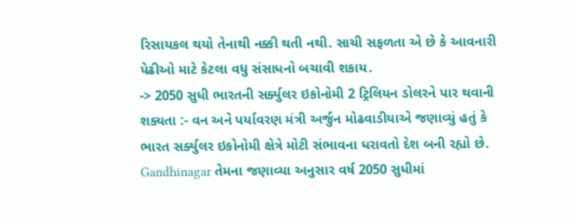રિસાયકલ થયો તેનાથી નક્કી થતી નથી. સાચી સફળતા એ છે કે આવનારી પેઢીઓ માટે કેટલા વધુ સંસાધનો બચાવી શકાય.
-> 2050 સુધી ભારતની સર્ક્યુલર ઇકોનોમી 2 ટ્રિલિયન ડોલરને પાર થવાની શક્યતા :- વન અને પર્યાવરણ મંત્રી અર્જુન મોઢવાડીયાએ જણાવ્યું હતું કે ભારત સર્ક્યુલર ઇકોનોમી ક્ષેત્રે મોટી સંભાવના ધરાવતો દેશ બની રહ્યો છે. Gandhinagar તેમના જણાવ્યા અનુસાર વર્ષ 2050 સુધીમાં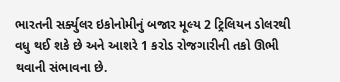ભારતની સર્ક્યુલર ઇકોનોમીનું બજાર મૂલ્ય 2 ટ્રિલિયન ડોલરથી વધુ થઈ શકે છે અને આશરે 1 કરોડ રોજગારીની તકો ઊભી થવાની સંભાવના છે.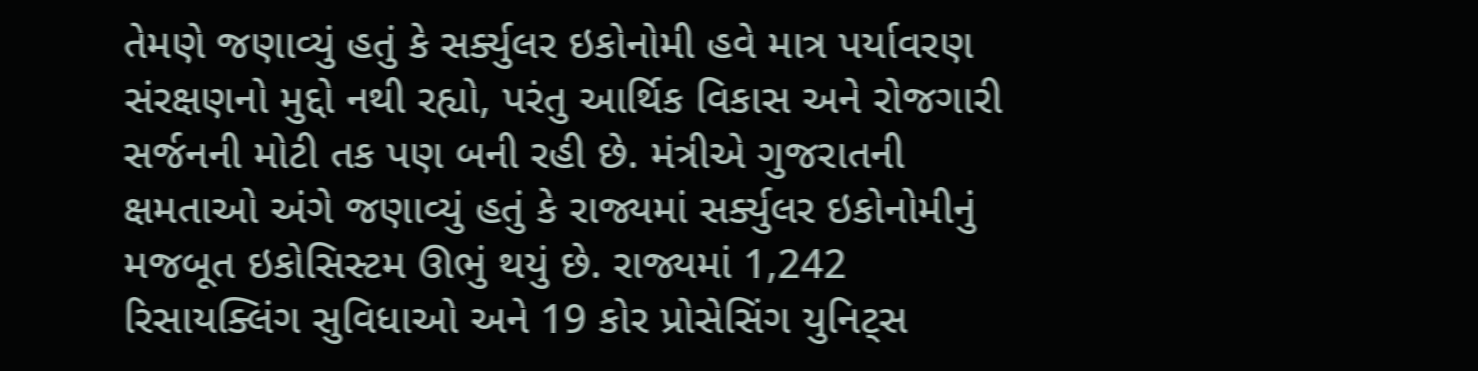તેમણે જણાવ્યું હતું કે સર્ક્યુલર ઇકોનોમી હવે માત્ર પર્યાવરણ સંરક્ષણનો મુદ્દો નથી રહ્યો, પરંતુ આર્થિક વિકાસ અને રોજગારી સર્જનની મોટી તક પણ બની રહી છે. મંત્રીએ ગુજરાતની ક્ષમતાઓ અંગે જણાવ્યું હતું કે રાજ્યમાં સર્ક્યુલર ઇકોનોમીનું મજબૂત ઇકોસિસ્ટમ ઊભું થયું છે. રાજ્યમાં 1,242 રિસાયક્લિંગ સુવિધાઓ અને 19 કોર પ્રોસેસિંગ યુનિટ્સ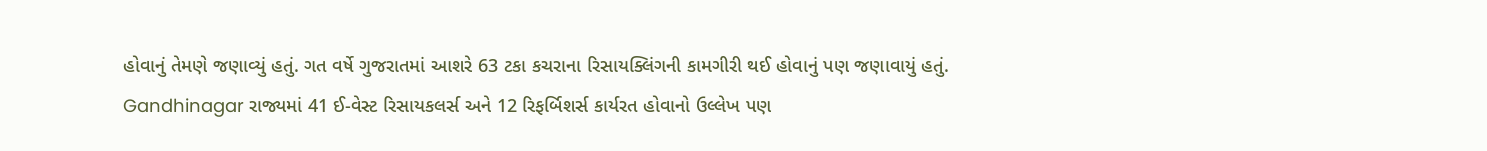હોવાનું તેમણે જણાવ્યું હતું. ગત વર્ષે ગુજરાતમાં આશરે 63 ટકા કચરાના રિસાયક્લિંગની કામગીરી થઈ હોવાનું પણ જણાવાયું હતું. Gandhinagar રાજ્યમાં 41 ઈ-વેસ્ટ રિસાયકલર્સ અને 12 રિફર્બિશર્સ કાર્યરત હોવાનો ઉલ્લેખ પણ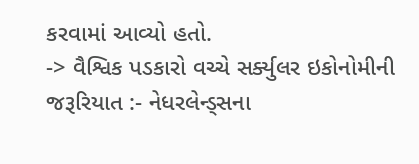કરવામાં આવ્યો હતો.
-> વૈશ્વિક પડકારો વચ્ચે સર્ક્યુલર ઇકોનોમીની જરૂરિયાત :- નેધરલેન્ડ્સના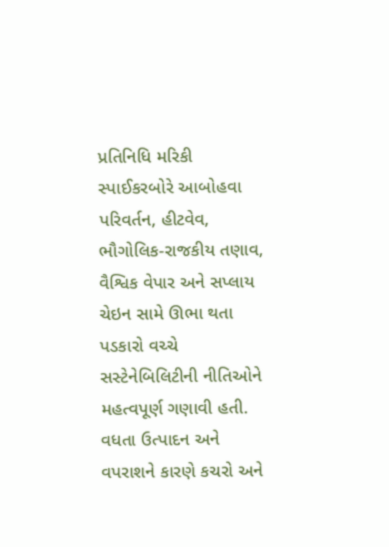પ્રતિનિધિ મરિકી સ્પાઈકરબોરે આબોહવા પરિવર્તન, હીટવેવ, ભૌગોલિક-રાજકીય તણાવ, વૈશ્વિક વેપાર અને સપ્લાય ચેઇન સામે ઊભા થતા પડકારો વચ્ચે સસ્ટેનેબિલિટીની નીતિઓને મહત્વપૂર્ણ ગણાવી હતી. વધતા ઉત્પાદન અને વપરાશને કારણે કચરો અને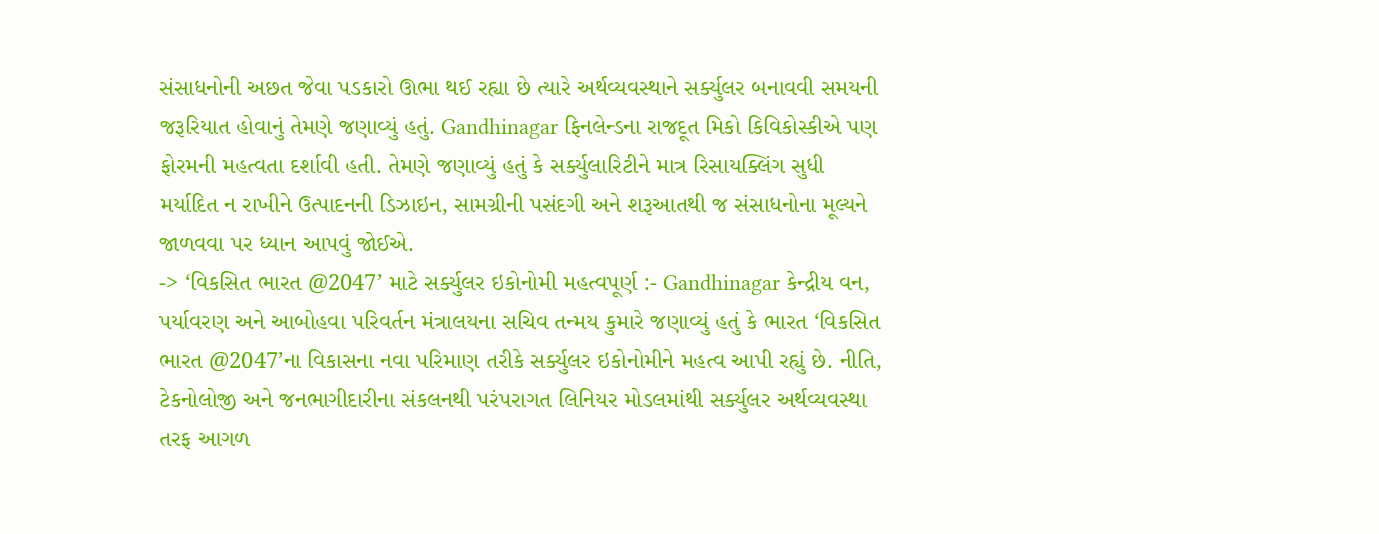સંસાધનોની અછત જેવા પડકારો ઊભા થઈ રહ્યા છે ત્યારે અર્થવ્યવસ્થાને સર્ક્યુલર બનાવવી સમયની જરૂરિયાત હોવાનું તેમણે જણાવ્યું હતું. Gandhinagar ફિનલેન્ડના રાજદૂત મિકો કિવિકોસ્કીએ પણ ફોરમની મહત્વતા દર્શાવી હતી. તેમણે જણાવ્યું હતું કે સર્ક્યુલારિટીને માત્ર રિસાયક્લિંગ સુધી મર્યાદિત ન રાખીને ઉત્પાદનની ડિઝાઇન, સામગ્રીની પસંદગી અને શરૂઆતથી જ સંસાધનોના મૂલ્યને જાળવવા પર ધ્યાન આપવું જોઈએ.
-> ‘વિકસિત ભારત @2047’ માટે સર્ક્યુલર ઇકોનોમી મહત્વપૂર્ણ :- Gandhinagar કેન્દ્રીય વન, પર્યાવરણ અને આબોહવા પરિવર્તન મંત્રાલયના સચિવ તન્મય કુમારે જણાવ્યું હતું કે ભારત ‘વિકસિત ભારત @2047’ના વિકાસના નવા પરિમાણ તરીકે સર્ક્યુલર ઇકોનોમીને મહત્વ આપી રહ્યું છે. નીતિ, ટેકનોલોજી અને જનભાગીદારીના સંકલનથી પરંપરાગત લિનિયર મોડલમાંથી સર્ક્યુલર અર્થવ્યવસ્થા તરફ આગળ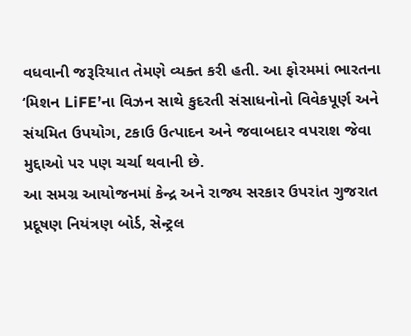વધવાની જરૂરિયાત તેમણે વ્યક્ત કરી હતી. આ ફોરમમાં ભારતના ‘મિશન LiFE’ના વિઝન સાથે કુદરતી સંસાધનોનો વિવેકપૂર્ણ અને સંયમિત ઉપયોગ, ટકાઉ ઉત્પાદન અને જવાબદાર વપરાશ જેવા મુદ્દાઓ પર પણ ચર્ચા થવાની છે.
આ સમગ્ર આયોજનમાં કેન્દ્ર અને રાજ્ય સરકાર ઉપરાંત ગુજરાત પ્રદૂષણ નિયંત્રણ બોર્ડ, સેન્ટ્રલ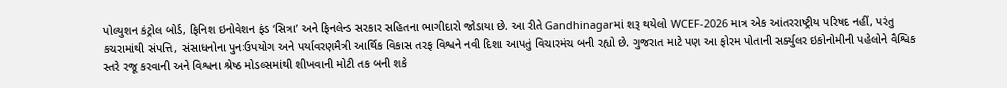પોલ્યુશન કંટ્રોલ બોર્ડ, ફિનિશ ઇનોવેશન ફંડ ‘સિત્રા’ અને ફિનલેન્ડ સરકાર સહિતના ભાગીદારો જોડાયા છે. આ રીતે Gandhinagarમાં શરૂ થયેલો WCEF-2026 માત્ર એક આંતરરાષ્ટ્રીય પરિષદ નહીં, પરંતુ કચરામાંથી સંપત્તિ, સંસાધનોના પુનઃઉપયોગ અને પર્યાવરણમૈત્રી આર્થિક વિકાસ તરફ વિશ્વને નવી દિશા આપતું વિચારમંચ બની રહ્યો છે. ગુજરાત માટે પણ આ ફોરમ પોતાની સર્ક્યુલર ઇકોનોમીની પહેલોને વૈશ્વિક સ્તરે રજૂ કરવાની અને વિશ્વના શ્રેષ્ઠ મોડલ્સમાંથી શીખવાની મોટી તક બની શકે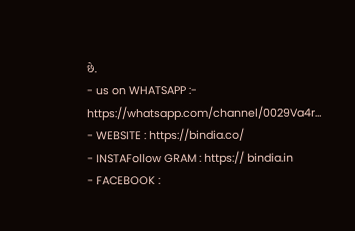છે.
- us on WHATSAPP :- https://whatsapp.com/channel/0029Va4r…
- WEBSITE : https://bindia.co/
- INSTAFollow GRAM : https:// bindia.in
- FACEBOOK :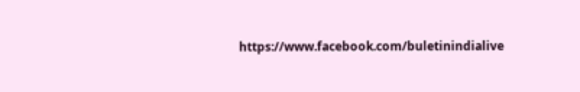https://www.facebook.com/buletinindialive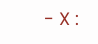- X :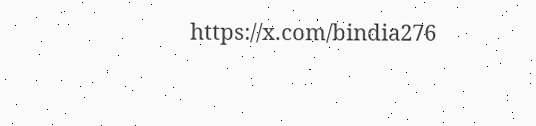https://x.com/bindia276